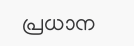പ്രധാന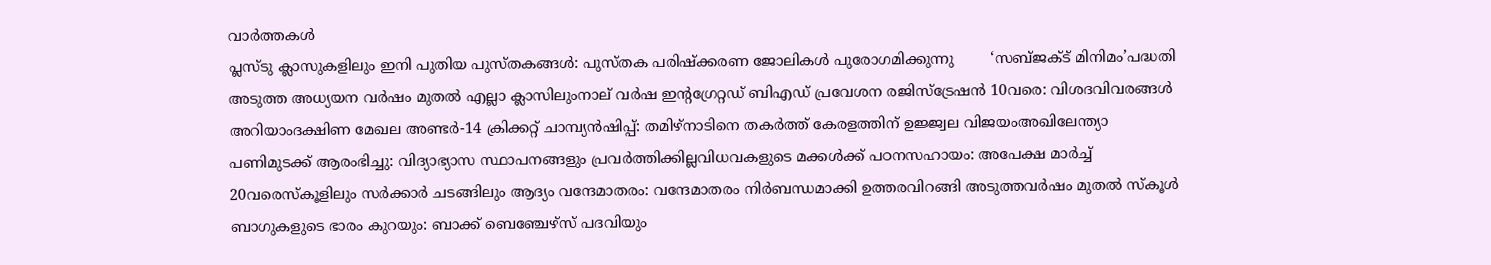വാർത്തകൾ
പ്ലസ്ടു ക്ലാസുകളിലും ഇനി പുതിയ പുസ്തകങ്ങൾ: പുസ്തക പരിഷ്ക്കരണ ജോലികൾ പുരോഗമിക്കുന്നു        ‘സബ്ജക്ട് മിനിമം’പദ്ധതി അടുത്ത അധ്യയന വർഷം മുതൽ എല്ലാ ക്ലാസിലുംനാല് വർഷ ഇന്റഗ്രേറ്റഡ് ബിഎഡ് പ്രവേശന രജിസ്‌ട്രേഷൻ 10വരെ: വിശദവിവരങ്ങൾ അറിയാംദക്ഷിണ മേഖല അണ്ടർ-14 ക്രിക്കറ്റ് ചാമ്പ്യൻഷിപ്പ്: തമിഴ്‌നാടിനെ തകർത്ത് കേരളത്തിന് ഉജ്ജ്വല വിജയംഅഖിലേന്ത്യാ പണിമുടക്ക് ആരംഭിച്ചു: വിദ്യാഭ്യാസ സ്ഥാപനങ്ങളും പ്രവർത്തിക്കില്ലവിധവകളുടെ മക്കൾക്ക് പഠനസഹായം: അപേക്ഷ മാർച്ച്‌ 20വരെസ്കൂളിലും സർക്കാർ ചടങ്ങിലും ആദ്യം വന്ദേമാതരം: വന്ദേമാതരം നിർബന്ധമാക്കി ഉത്തരവിറങ്ങി അടുത്തവർഷം മുതൽ സ്കൂൾ ബാഗുകളുടെ ഭാരം കുറയും: ബാക്ക് ബെഞ്ചേഴ്സ് പദവിയും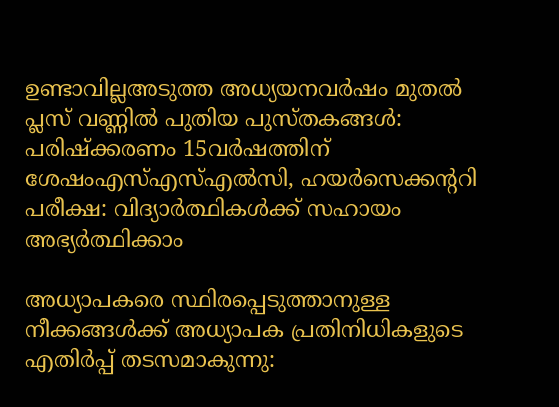ഉണ്ടാവില്ലഅടുത്ത അധ്യയനവർഷം മുതൽ പ്ലസ് വണ്ണിൽ പുതിയ പുസ്തകങ്ങൾ: പരിഷ്ക്കരണം 15വർഷത്തിന് ശേഷംഎസ്എസ്എൽസി, ഹയർസെക്കന്ററി പരീക്ഷ: വിദ്യാർത്ഥികൾക്ക് സഹായം അഭ്യർത്ഥിക്കാം

അധ്യാപകരെ സ്ഥിരപ്പെടുത്താനുള്ള നീക്കങ്ങൾക്ക് അധ്യാപക പ്രതിനിധികളുടെ എതിർപ്പ് തടസമാകുന്നു: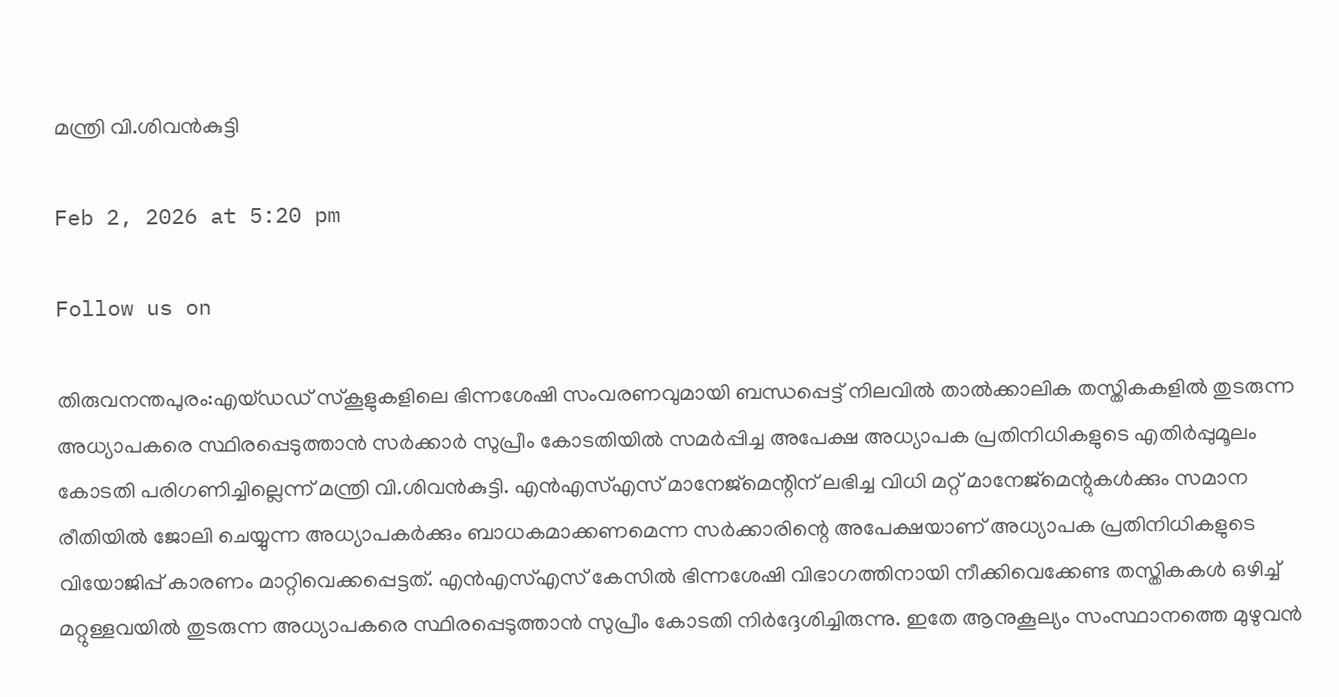മന്ത്രി വി.ശിവൻകുട്ടി

Feb 2, 2026 at 5:20 pm

Follow us on

തിരുവനന്തപുരം:എയ്ഡഡ് സ്കൂളുകളിലെ ഭിന്നശേഷി സംവരണവുമായി ബന്ധപ്പെട്ട് നിലവിൽ താൽക്കാലിക തസ്തികകളിൽ തുടരുന്ന അധ്യാപകരെ സ്ഥിരപ്പെടുത്താൻ സർക്കാർ സുപ്രീം കോടതിയിൽ സമർപ്പിച്ച അപേക്ഷ അധ്യാപക പ്രതിനിധികളുടെ എതിർപ്പുമൂലം കോടതി പരിഗണിച്ചില്ലെന്ന് മന്ത്രി വി.ശിവൻകുട്ടി. എൻഎസ്എസ് മാനേജ്‌മെന്റിന് ലഭിച്ച വിധി മറ്റ് മാനേജ്‌മെന്റുകൾക്കും സമാന രീതിയിൽ ജോലി ചെയ്യുന്ന അധ്യാപകർക്കും ബാധകമാക്കണമെന്ന സർക്കാരിന്റെ അപേക്ഷയാണ് അധ്യാപക പ്രതിനിധികളുടെ വിയോജിപ്പ് കാരണം മാറ്റിവെക്കപ്പെട്ടത്. എൻഎസ്എസ് കേസിൽ ഭിന്നശേഷി വിഭാഗത്തിനായി നീക്കിവെക്കേണ്ട തസ്തികകൾ ഒഴിച്ച് മറ്റുള്ളവയിൽ തുടരുന്ന അധ്യാപകരെ സ്ഥിരപ്പെടുത്താൻ സുപ്രീം കോടതി നിർദ്ദേശിച്ചിരുന്നു. ഇതേ ആനുകൂല്യം സംസ്ഥാനത്തെ മുഴുവൻ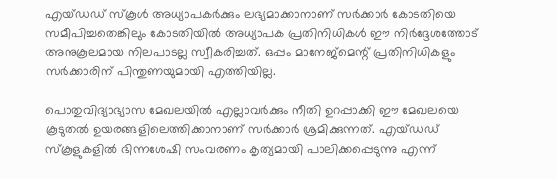എയ്ഡഡ് സ്കൂൾ അധ്യാപകർക്കും ലഭ്യമാക്കാനാണ് സർക്കാർ കോടതിയെ സമീപിച്ചതെങ്കിലും കോടതിയിൽ അധ്യാപക പ്രതിനിധികൾ ഈ നിർദ്ദേശത്തോട് അനുകൂലമായ നിലപാടല്ല സ്വീകരിച്ചത്. ഒപ്പം മാനേജ്‌മെന്റ് പ്രതിനിധികളും സർക്കാരിന് പിന്തുണയുമായി എത്തിയില്ല.

പൊതുവിദ്യാഭ്യാസ മേഖലയിൽ എല്ലാവർക്കും നീതി ഉറപ്പാക്കി ഈ മേഖലയെ കൂടുതൽ ഉയരങ്ങളിലെത്തിക്കാനാണ് സർക്കാർ ശ്രമിക്കുന്നത്. എയ്ഡഡ് സ്കൂളുകളിൽ ഭിന്നശേഷി സംവരണം കൃത്യമായി പാലിക്കപ്പെടുന്നു എന്ന്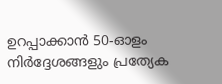ഉറപ്പാക്കാൻ 50-ഓളം നിർദ്ദേശങ്ങളും പ്രത്യേക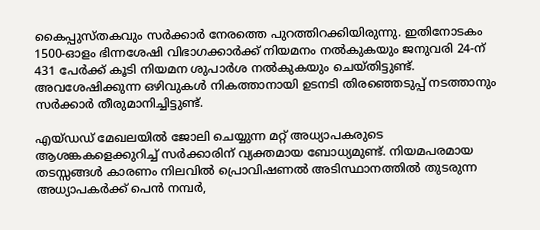കൈപ്പുസ്തകവും സർക്കാർ നേരത്തെ പുറത്തിറക്കിയിരുന്നു. ഇതിനോടകം 1500-ഓളം ഭിന്നശേഷി വിഭാഗക്കാർക്ക് നിയമനം നൽകുകയും ജനുവരി 24-ന് 431 പേർക്ക് കൂടി നിയമന ശുപാർശ നൽകുകയും ചെയ്തിട്ടുണ്ട്. അവശേഷിക്കുന്ന ഒഴിവുകൾ നികത്താനായി ഉടനടി തിരഞ്ഞെടുപ്പ് നടത്താനും സർക്കാർ തീരുമാനിച്ചിട്ടുണ്ട്.

എയ്ഡഡ് മേഖലയിൽ ജോലി ചെയ്യുന്ന മറ്റ് അധ്യാപകരുടെ ആശങ്കകളെക്കുറിച്ച് സർക്കാരിന് വ്യക്തമായ ബോധ്യമുണ്ട്. നിയമപരമായ തടസ്സങ്ങൾ കാരണം നിലവിൽ പ്രൊവിഷണൽ അടിസ്ഥാനത്തിൽ തുടരുന്ന അധ്യാപകർക്ക് പെൻ നമ്പർ,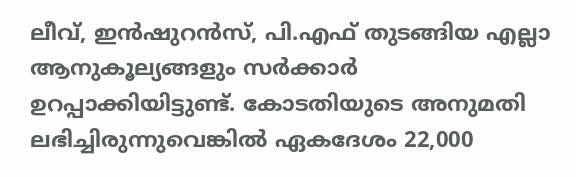ലീവ്, ഇൻഷുറൻസ്, പി.എഫ് തുടങ്ങിയ എല്ലാ ആനുകൂല്യങ്ങളും സർക്കാർ ഉറപ്പാക്കിയിട്ടുണ്ട്. കോടതിയുടെ അനുമതി ലഭിച്ചിരുന്നുവെങ്കിൽ ഏകദേശം 22,000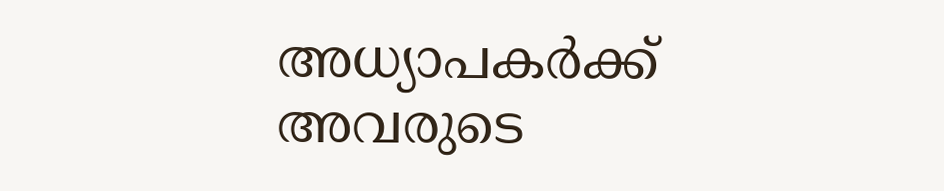അധ്യാപകർക്ക് അവരുടെ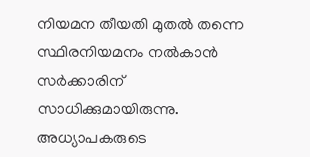നിയമന തീയതി മുതൽ തന്നെ സ്ഥിരനിയമനം നൽകാൻ സർക്കാരിന് സാധിക്കുമായിരുന്നു. അധ്യാപകരുടെ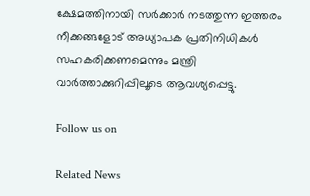ക്ഷേമത്തിനായി സർക്കാർ നടത്തുന്ന ഇത്തരം നീക്കങ്ങളോട് അധ്യാപക പ്രതിനിധികൾ സഹകരിക്കണമെന്നും മന്ത്രി വാർത്താക്കുറിപ്പിലൂടെ ആവശ്യപ്പെട്ടു.

Follow us on

Related News